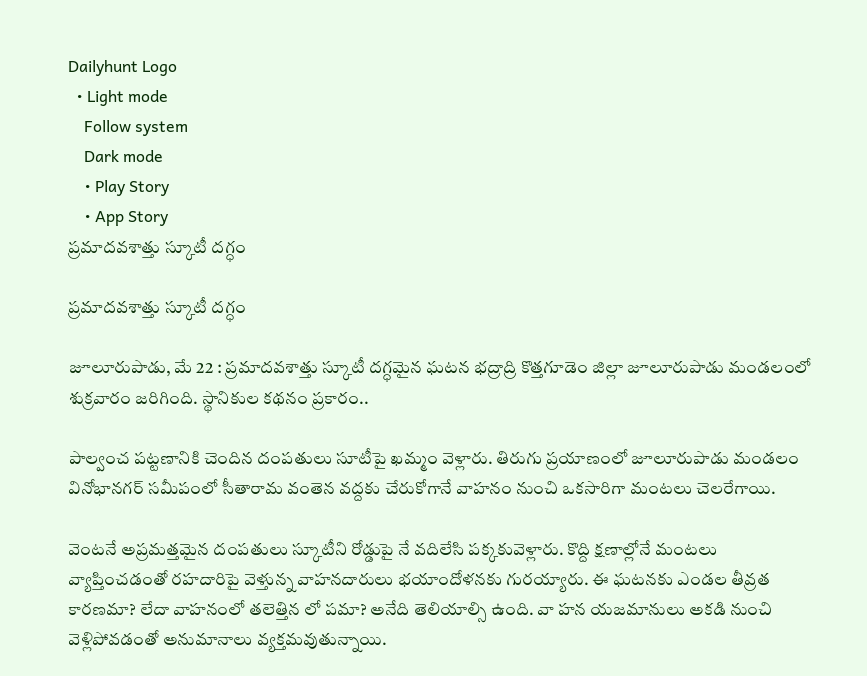Dailyhunt Logo
  • Light mode
    Follow system
    Dark mode
    • Play Story
    • App Story
ప్రమాదవశాత్తు స్కూటీ దగ్ధం

ప్రమాదవశాత్తు స్కూటీ దగ్ధం

జూలూరుపాడు, మే 22 : ప్రమాదవశాత్తు స్కూటీ దగ్ధమైన ఘటన భద్రాద్రి కొత్తగూడెం జిల్లా జూలూరుపాడు మండలంలో శుక్రవారం జరిగింది. స్థానికుల కథనం ప్రకారం..

పాల్వంచ పట్టణానికి చెందిన దంపతులు సూటీపై ఖమ్మం వెళ్లారు. తిరుగు ప్రయాణంలో జూలూరుపాడు మండలం వినోభానగర్‌ సమీపంలో సీతారామ వంతెన వద్దకు చేరుకోగానే వాహనం నుంచి ఒకసారిగా మంటలు చెలరేగాయి.

వెంటనే అప్రమత్తమైన దంపతులు స్కూటీని రోడ్డుపై నే వదిలేసి పక్కకువెళ్లారు. కొద్ది క్షణాల్లోనే మంటలు వ్యాప్తించడంతో రహదారిపై వెళ్తున్న వాహనదారులు భయాందోళనకు గురయ్యారు. ఈ ఘటనకు ఎండల తీవ్రత కారణమా? లేదా వాహనంలో తలెత్తిన లో పమా? అనేది తెలియాల్సి ఉంది. వా హన యజమానులు అకడి నుంచి వెళ్లిపోవడంతో అనుమానాలు వ్యక్తమవుతున్నాయి.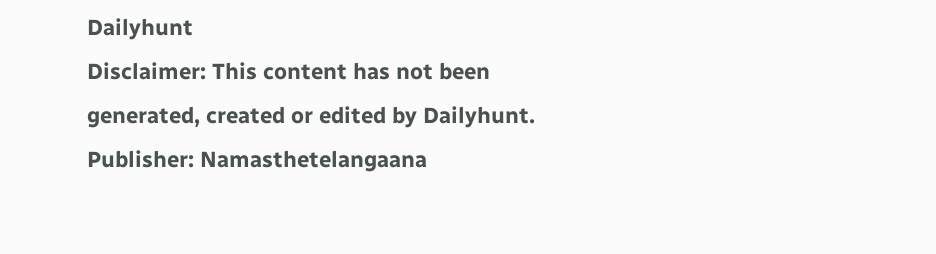Dailyhunt
Disclaimer: This content has not been generated, created or edited by Dailyhunt. Publisher: Namasthetelangaana